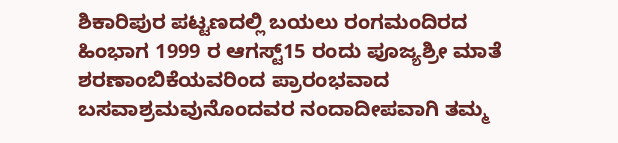ಶಿಕಾರಿಪುರ ಪಟ್ಟಣದಲ್ಲಿ ಬಯಲು ರಂಗಮಂದಿರದ ಹಿಂಭಾಗ 1999 ರ ಆಗಸ್ಟ್15 ರಂದು ಪೂಜ್ಯಶ್ರೀ ಮಾತೆ ಶರಣಾಂಬಿಕೆಯವರಿಂದ ಪ್ರಾರಂಭವಾದ ಬಸವಾಶ್ರಮವುನೊಂದವರ ನಂದಾದೀಪವಾಗಿ ತಮ್ಮ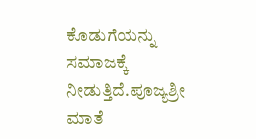ಕೊಡುಗೆಯನ್ನು ಸಮಾಜಕ್ಕೆ ನೀಡುತ್ತಿದೆ.ಪೂಜ್ಯಶ್ರೀ ಮಾತೆ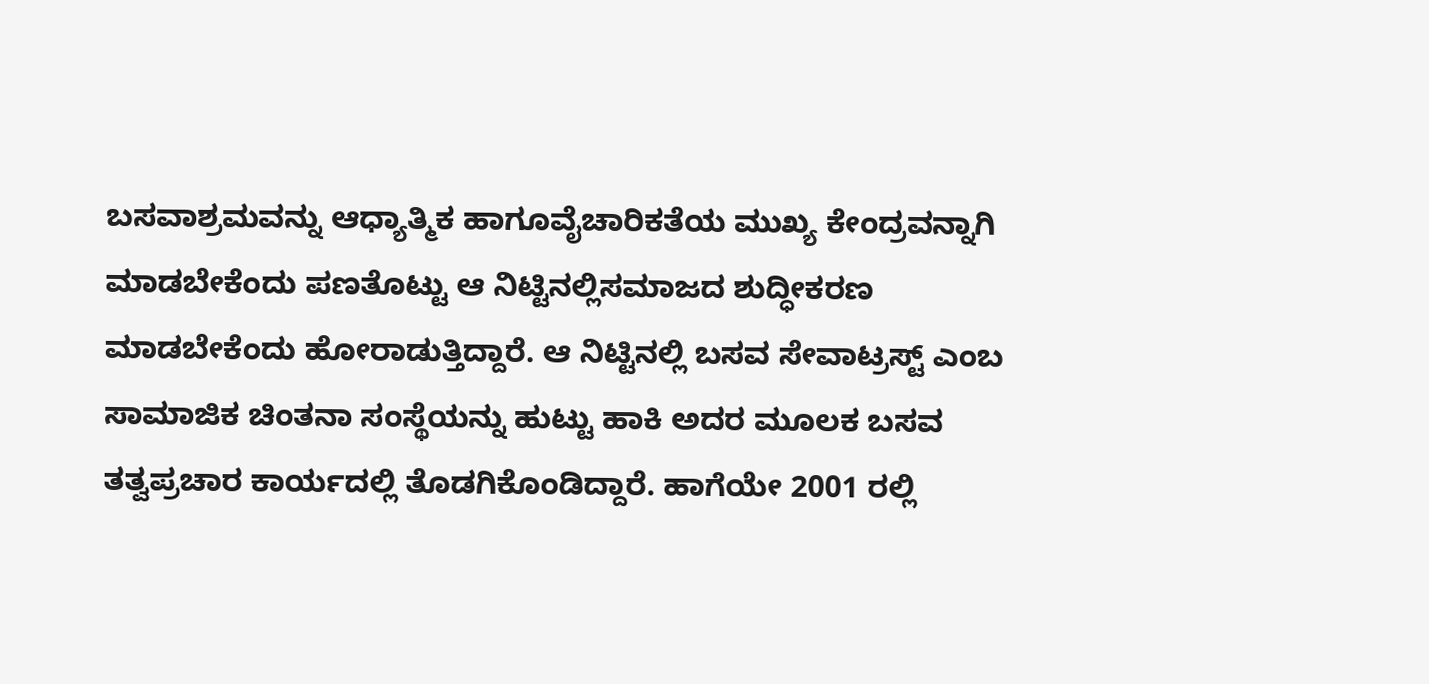ಬಸವಾಶ್ರಮವನ್ನು ಆಧ್ಯಾತ್ಮಿಕ ಹಾಗೂವೈಚಾರಿಕತೆಯ ಮುಖ್ಯ ಕೇಂದ್ರವನ್ನಾಗಿ ಮಾಡಬೇಕೆಂದು ಪಣತೊಟ್ಟು ಆ ನಿಟ್ಟಿನಲ್ಲಿಸಮಾಜದ ಶುದ್ಧೀಕರಣ ಮಾಡಬೇಕೆಂದು ಹೋರಾಡುತ್ತಿದ್ದಾರೆ. ಆ ನಿಟ್ಟಿನಲ್ಲಿ ಬಸವ ಸೇವಾಟ್ರಸ್ಟ್ ಎಂಬ ಸಾಮಾಜಿಕ ಚಿಂತನಾ ಸಂಸ್ಥೆಯನ್ನು ಹುಟ್ಟು ಹಾಕಿ ಅದರ ಮೂಲಕ ಬಸವ ತತ್ವಪ್ರಚಾರ ಕಾರ್ಯದಲ್ಲಿ ತೊಡಗಿಕೊಂಡಿದ್ದಾರೆ. ಹಾಗೆಯೇ 2001 ರಲ್ಲಿ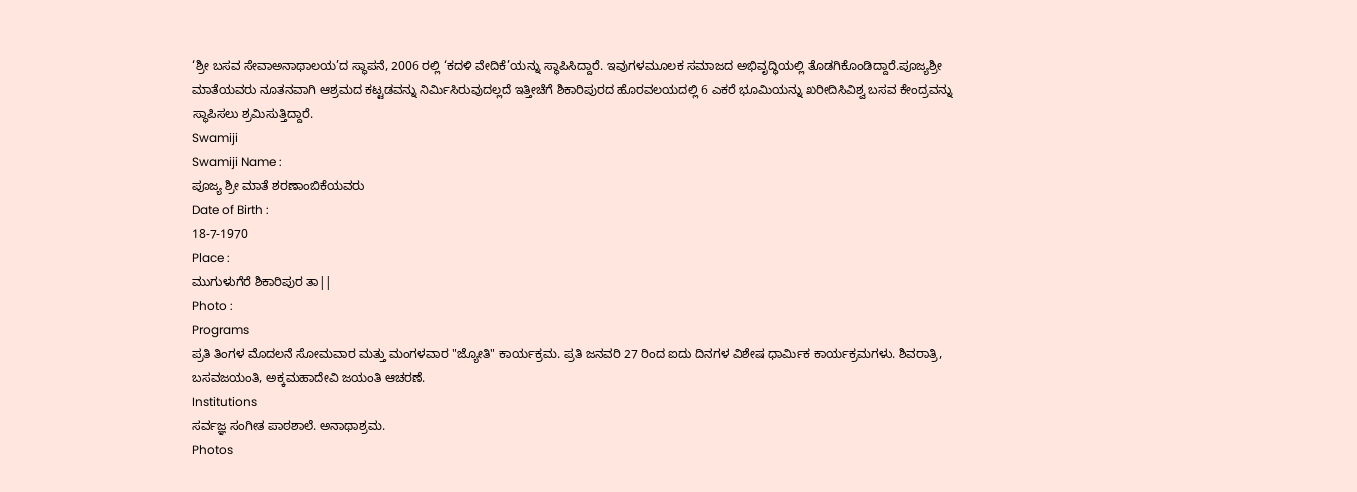‘ಶ್ರೀ ಬಸವ ಸೇವಾಅನಾಥಾಲಯ’ದ ಸ್ಥಾಪನೆ, 2006 ರಲ್ಲಿ ‘ಕದಳಿ ವೇದಿಕೆ’ಯನ್ನು ಸ್ಥಾಪಿಸಿದ್ದಾರೆ. ಇವುಗಳಮೂಲಕ ಸಮಾಜದ ಅಭಿವೃದ್ಧಿಯಲ್ಲಿ ತೊಡಗಿಕೊಂಡಿದ್ದಾರೆ.ಪೂಜ್ಯಶ್ರೀ ಮಾತೆಯವರು ನೂತನವಾಗಿ ಆಶ್ರಮದ ಕಟ್ಟಡವನ್ನು ನಿರ್ಮಿಸಿರುವುದಲ್ಲದೆ ಇತ್ತೀಚೆಗೆ ಶಿಕಾರಿಪುರದ ಹೊರವಲಯದಲ್ಲಿ 6 ಎಕರೆ ಭೂಮಿಯನ್ನು ಖರೀದಿಸಿವಿಶ್ವ ಬಸವ ಕೇಂದ್ರವನ್ನು ಸ್ಥಾಪಿಸಲು ಶ್ರಮಿಸುತ್ತಿದ್ದಾರೆ.
Swamiji
Swamiji Name :
ಪೂಜ್ಯ ಶ್ರೀ ಮಾತೆ ಶರಣಾಂಬಿಕೆಯವರು
Date of Birth :
18-7-1970
Place :
ಮುಗುಳುಗೆರೆ ಶಿಕಾರಿಪುರ ತಾ||
Photo :
Programs
ಪ್ರತಿ ತಿಂಗಳ ಮೊದಲನೆ ಸೋಮವಾರ ಮತ್ತು ಮಂಗಳವಾರ "ಜ್ಯೋತಿ" ಕಾರ್ಯಕ್ರಮ. ಪ್ರತಿ ಜನವರಿ 27 ರಿಂದ ಐದು ದಿನಗಳ ವಿಶೇಷ ಧಾರ್ಮಿಕ ಕಾರ್ಯಕ್ರಮಗಳು. ಶಿವರಾತ್ರಿ, ಬಸವಜಯಂತಿ, ಅಕ್ಕಮಹಾದೇವಿ ಜಯಂತಿ ಆಚರಣೆ.
Institutions
ಸರ್ವಜ್ಞ ಸಂಗೀತ ಪಾಠಶಾಲೆ. ಅನಾಥಾಶ್ರಮ.
Photos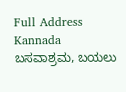Full Address Kannada
ಬಸವಾಶ್ರಮ, ಬಯಲು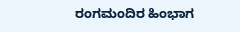ರಂಗಮಂದಿರ ಹಿಂಭಾಗ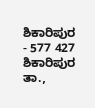ಶಿಕಾರಿಪುರ - 577 427 ಶಿಕಾರಿಪುರ ತಾ.,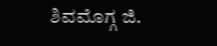ಶಿವಮೊಗ್ಗ ಜಿ.